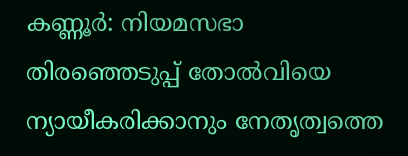കണ്ണൂർ: നിയമസഭാ തിരഞ്ഞെടുപ്പ് തോൽവിയെ ന്യായീകരിക്കാനും നേതൃത്വത്തെ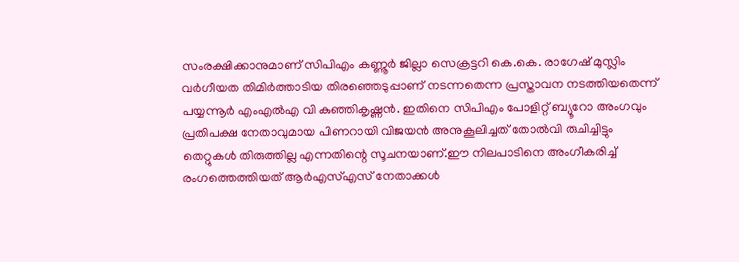സംരക്ഷിക്കാനുമാണ് സിപിഎം കണ്ണൂർ ജില്ലാ സെക്രട്ടറി കെ.കെ. രാഗേഷ് മുസ്ലിം വർഗീയത തിമിർത്താടിയ തിരഞ്ഞെടുപ്പാണ് നടന്നതെന്ന പ്രസ്താവന നടത്തിയതെന്ന് പയ്യന്നൂർ എംഎൽഎ വി കുഞ്ഞികൃഷ്ണൻ. ഇതിനെ സിപിഎം പോളിറ്റ് ബ്യൂറോ അംഗവും പ്രതിപക്ഷ നേതാവുമായ പിണറായി വിജയൻ അനുകൂലിച്ചത് തോൽവി രുചിച്ചിട്ടും തെറ്റുകൾ തിരുത്തില്ല എന്നതിന്റെ സൂചനയാണ്.ഈ നിലപാടിനെ അംഗീകരിച്ച് രംഗത്തെത്തിയത് ആർഎസ്എസ് നേതാക്കൾ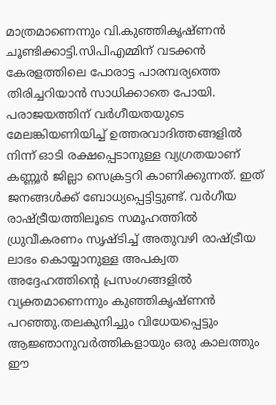മാത്രമാണെന്നും വി.കുഞ്ഞികൃഷ്ണൻ ചൂണ്ടിക്കാട്ടി.സിപിഎമ്മിന് വടക്കൻ കേരളത്തിലെ പോരാട്ട പാരമ്പര്യത്തെ തിരിച്ചറിയാൻ സാധിക്കാതെ പോയി. പരാജയത്തിന് വർഗീയതയുടെ മേലങ്കിയണിയിച്ച് ഉത്തരവാദിത്തങ്ങളിൽ നിന്ന് ഓടി രക്ഷപ്പെടാനുള്ള വ്യഗ്രതയാണ് കണ്ണൂർ ജില്ലാ സെക്രട്ടറി കാണിക്കുന്നത്. ഇത് ജനങ്ങൾക്ക് ബോധ്യപ്പെട്ടിട്ടുണ്ട്. വർഗീയ രാഷ്ട്രീയത്തിലൂടെ സമൂഹത്തിൽ ധ്രുവീകരണം സൃഷ്ടിച്ച് അതുവഴി രാഷ്ട്രീയ ലാഭം കൊയ്യാനുള്ള അപക്വത അദ്ദേഹത്തിൻ്റെ പ്രസംഗങ്ങളിൽ വ്യക്തമാണെന്നും കുഞ്ഞികൃഷ്ണൻ പറഞ്ഞു.തലകുനിച്ചും വിധേയപ്പെട്ടും ആജ്ഞാനുവർത്തികളായും ഒരു കാലത്തും ഈ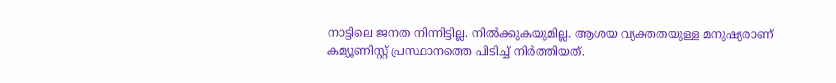നാട്ടിലെ ജനത നിന്നിട്ടില്ല. നിൽക്കുകയുമില്ല. ആശയ വ്യക്തതയുള്ള മനുഷ്യരാണ് കമ്യൂണിസ്റ്റ് പ്രസ്ഥാനത്തെ പിടിച്ച് നിർത്തിയത്.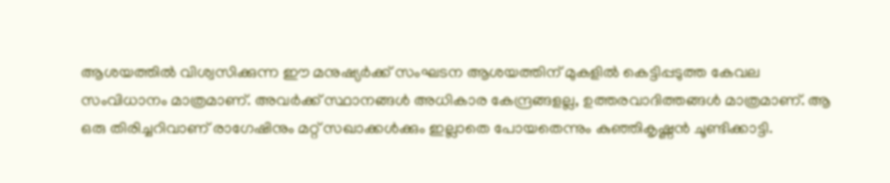ആശയത്തിൽ വിശ്വസിക്കുന്ന ഈ മനുഷ്യർക്ക് സംഘടന ആശയത്തിന് മുകളിൽ കെട്ടിപ്പടുത്ത കേവല സംവിധാനം മാത്രമാണ്. അവർക്ക് സ്ഥാനങ്ങൾ അധികാര കേന്ദ്രങ്ങളല്ല, ഉത്തരവാദിത്തങ്ങൾ മാത്രമാണ്. ആ ഒരു തിരിച്ചറിവാണ് രാഗേഷിനും മറ്റ് സഖാക്കൾക്കും ഇല്ലാതെ പോയതെന്നും കുഞ്ഞികൃഷ്ണൻ ചൂണ്ടിക്കാട്ടി.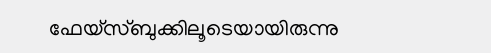ഫേയ്സ്ബുക്കിലൂടെയായിരുന്നു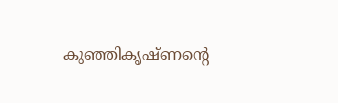കുഞ്ഞികൃഷ്ണന്റെ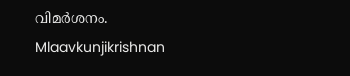വിമർശനം.
Mlaavkunjikrishnan